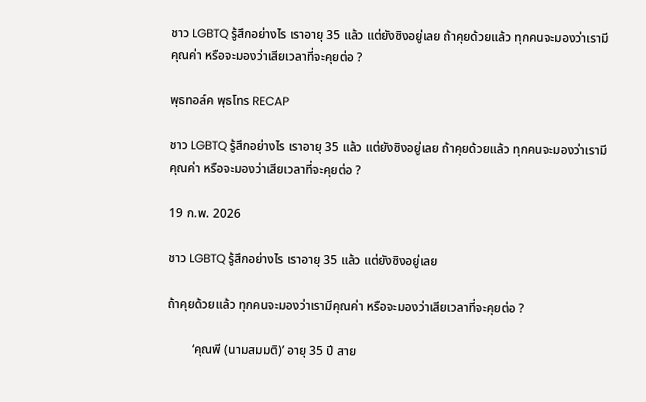ชาว LGBTQ รู้สึกอย่างไร เราอายุ 35 แล้ว แต่ยังซิงอยู่เลย ถ้าคุยด้วยแล้ว ทุกคนจะมองว่าเรามีคุณค่า หรือจะมองว่าเสียเวลาที่จะคุยต่อ ?

พุธทอล์ค พุธโทร RECAP

ชาว LGBTQ รู้สึกอย่างไร เราอายุ 35 แล้ว แต่ยังซิงอยู่เลย ถ้าคุยด้วยแล้ว ทุกคนจะมองว่าเรามีคุณค่า หรือจะมองว่าเสียเวลาที่จะคุยต่อ ?

19 ก.พ. 2026

ชาว LGBTQ รู้สึกอย่างไร เราอายุ 35 แล้ว แต่ยังซิงอยู่เลย

ถ้าคุยด้วยแล้ว ทุกคนจะมองว่าเรามีคุณค่า หรือจะมองว่าเสียเวลาที่จะคุยต่อ ?

        ‘คุณพี (นามสมมติ)’ อายุ 35 ปี สาย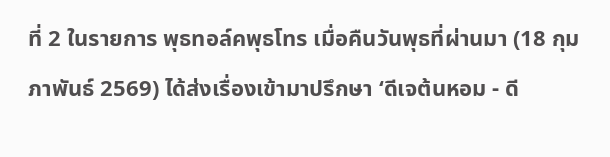ที่ 2 ในรายการ พุธทอล์คพุธโทร เมื่อคืนวันพุธที่ผ่านมา (18 กุมภาพันธ์ 2569) ได้ส่งเรื่องเข้ามาปรึกษา ‘ดีเจต้นหอม - ดี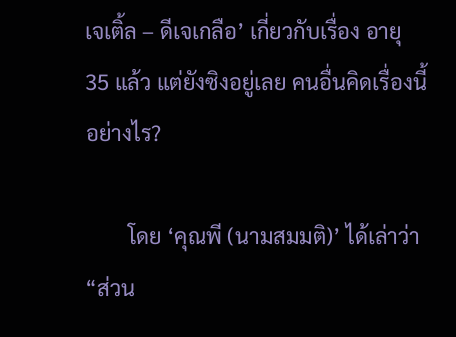เจเติ้ล – ดีเจเกลือ’ เกี่ยวกับเรื่อง อายุ 35 แล้ว แต่ยังซิงอยู่เลย คนอื่นคิดเรื่องนี้อย่างไร?

        โดย ‘คุณพี (นามสมมติ)’ ได้เล่าว่า “ส่วน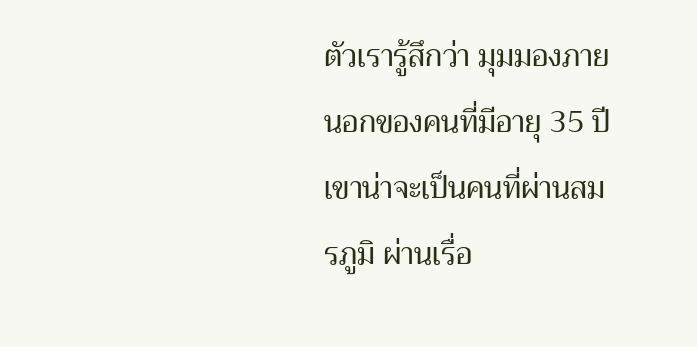ตัวเรารู้สึกว่า มุมมองภายนอกของคนที่มีอายุ 35 ปี เขาน่าจะเป็นคนที่ผ่านสมรภูมิ ผ่านเรื่อ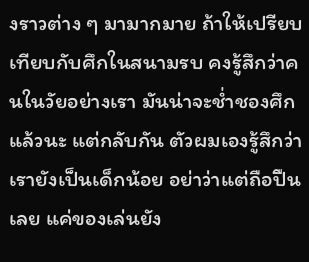งราวต่าง ๆ มามากมาย ถ้าให้เปรียบเทียบกับศึกในสนามรบ คงรู้สึกว่าคนในวัยอย่างเรา มันน่าจะช่ำชองศึกแล้วนะ แต่กลับกัน ตัวผมเองรู้สึกว่าเรายังเป็นเด็กน้อย อย่าว่าแต่ถือปืนเลย แค่ของเล่นยัง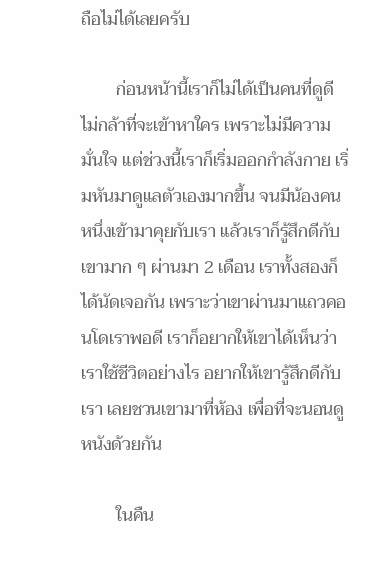ถือไม่ได้เลยครับ

        ก่อนหน้านี้เราก็ไม่ได้เป็นคนที่ดูดี ไม่กล้าที่จะเข้าหาใคร เพราะไม่มีความมั่นใจ แต่ช่วงนี้เราก็เริ่มออกกำลังกาย เริ่มหันมาดูแลตัวเองมากขึ้น จนมีน้องคนหนึ่งเข้ามาคุยกับเรา แล้วเราก็รู้สึกดีกับเขามาก ๆ ผ่านมา 2 เดือน เราทั้งสองก็ได้นัดเจอกัน เพราะว่าเขาผ่านมาแถวคอนโดเราพอดี เราก็อยากให้เขาได้เห็นว่าเราใช้ชีวิตอย่างไร อยากให้เขารู้สึกดีกับเรา เลยชวนเขามาที่ห้อง เพื่อที่จะนอนดูหนังด้วยกัน

        ในคืน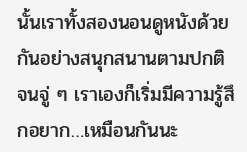นั้นเราทั้งสองนอนดูหนังด้วยกันอย่างสนุกสนานตามปกติ  จนจู่ ๆ เราเองก็เริ่มมีความรู้สึกอยาก…เหมือนกันนะ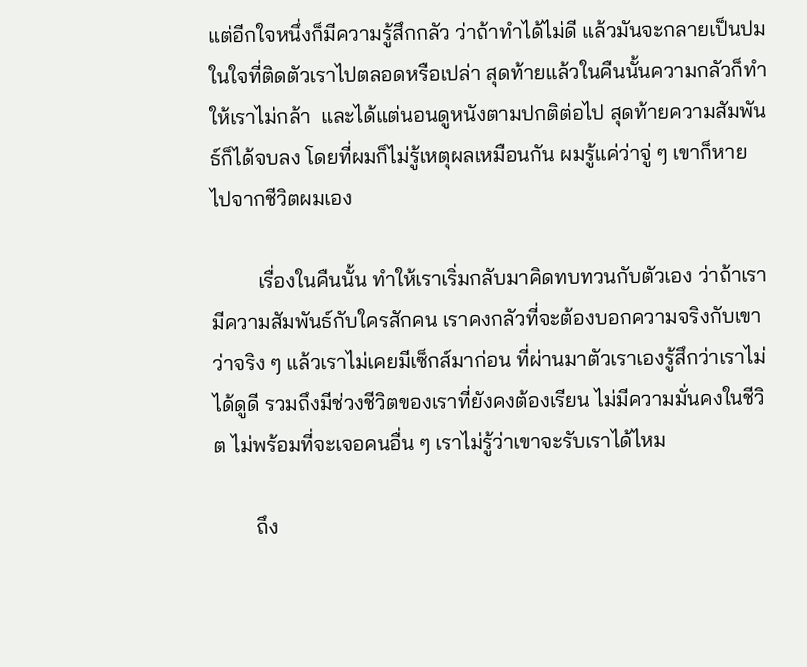แต่อีกใจหนึ่งก็มีความรู้สึกกลัว ว่าถ้าทำได้ไม่ดี แล้วมันจะกลายเป็นปมในใจที่ติดตัวเราไปตลอดหรือเปล่า สุดท้ายแล้วในคืนนั้นความกลัวก็ทำให้เราไม่กล้า  และได้แต่นอนดูหนังตามปกติต่อไป สุดท้ายความสัมพันธ์ก็ได้จบลง โดยที่ผมก็ไม่รู้เหตุผลเหมือนกัน ผมรู้แค่ว่าจู่ ๆ เขาก็หายไปจากชีวิตผมเอง

         เรื่องในคืนนั้น ทำให้เราเริ่มกลับมาคิดทบทวนกับตัวเอง ว่าถ้าเรามีความสัมพันธ์กับใครสักคน เราคงกลัวที่จะต้องบอกความจริงกับเขา ว่าจริง ๆ แล้วเราไม่เคยมีเซ็กส์มาก่อน ที่ผ่านมาตัวเราเองรู้สึกว่าเราไม่ได้ดูดี รวมถึงมีช่วงชีวิตของเราที่ยังคงต้องเรียน ไม่มีความมั่นคงในชีวิต ไม่พร้อมที่จะเจอคนอื่น ๆ เราไม่รู้ว่าเขาจะรับเราได้ไหม

        ถึง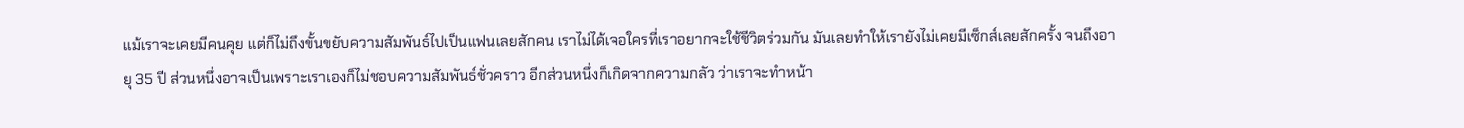แม้เราจะเคยมีคนคุย แต่ก็ไม่ถึงขั้นขยับความสัมพันธ์ไปเป็นแฟนเลยสักคน เราไม่ได้เจอใครที่เราอยากจะใช้ชีวิตร่วมกัน มันเลยทำให้เรายังไม่เคยมีเซ็กส์เลยสักครั้ง จนถึงอายุ 35 ปี ส่วนหนึ่งอาจเป็นเพราะเราเองก็ไม่ชอบความสัมพันธ์ชั่วคราว อีกส่วนหนึ่งก็เกิดจากความกลัว ว่าเราจะทำหน้า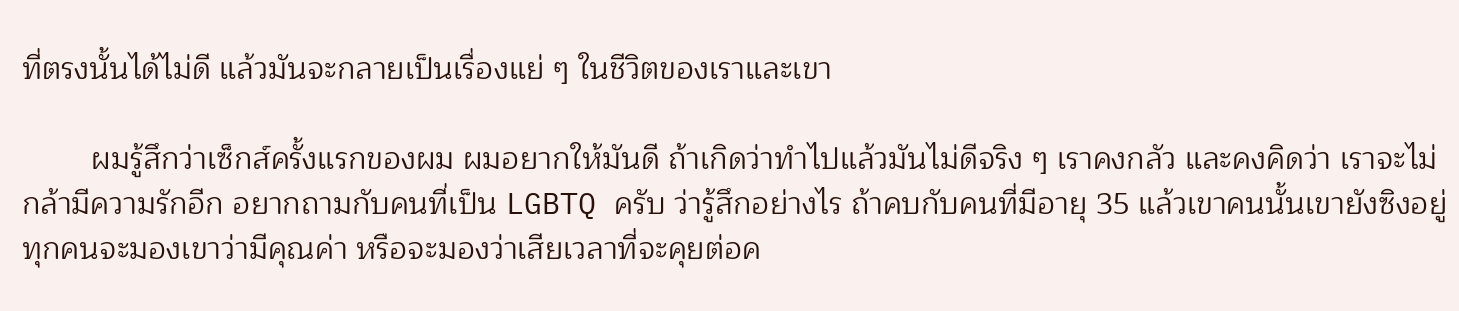ที่ตรงนั้นได้ไม่ดี แล้วมันจะกลายเป็นเรื่องแย่ ๆ ในชีวิตของเราและเขา

        ผมรู้สึกว่าเซ็กส์ครั้งแรกของผม ผมอยากให้มันดี ถ้าเกิดว่าทำไปแล้วมันไม่ดีจริง ๆ เราคงกลัว และคงคิดว่า เราจะไม่กล้ามีความรักอีก อยากถามกับคนที่เป็น LGBTQ ครับ ว่ารู้สึกอย่างไร ถ้าคบกับคนที่มีอายุ 35 แล้วเขาคนนั้นเขายังซิงอยู่ ทุกคนจะมองเขาว่ามีคุณค่า หรือจะมองว่าเสียเวลาที่จะคุยต่อค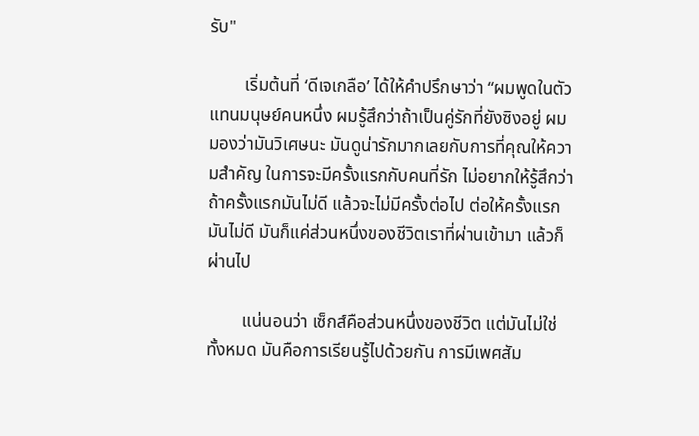รับ"

        เริ่มต้นที่ ‘ดีเจเกลือ’ ได้ให้คำปรึกษาว่า “ผมพูดในตัวแทนมนุษย์คนหนึ่ง ผมรู้สึกว่าถ้าเป็นคู่รักที่ยังซิงอยู่ ผมมองว่ามันวิเศษนะ มันดูน่ารักมากเลยกับการที่คุณให้ความสำคัญ ในการจะมีครั้งแรกกับคนที่รัก ไม่อยากให้รู้สึกว่าถ้าครั้งแรกมันไม่ดี แล้วจะไม่มีครั้งต่อไป ต่อให้ครั้งแรกมันไม่ดี มันก็แค่ส่วนหนึ่งของชีวิตเราที่ผ่านเข้ามา แล้วก็ผ่านไป

        แน่นอนว่า เซ็กส์คือส่วนหนึ่งของชีวิต แต่มันไม่ใช่ทั้งหมด มันคือการเรียนรู้ไปด้วยกัน การมีเพศสัม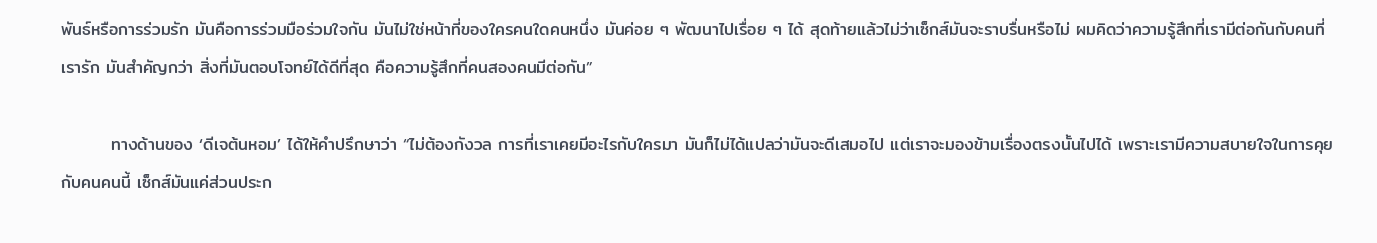พันธ์หรือการร่วมรัก มันคือการร่วมมือร่วมใจกัน มันไม่ใช่หน้าที่ของใครคนใดคนหนึ่ง มันค่อย ๆ พัฒนาไปเรื่อย ๆ ได้ สุดท้ายแล้วไม่ว่าเซ็กส์มันจะราบรื่นหรือไม่ ผมคิดว่าความรู้สึกที่เรามีต่อกันกับคนที่เรารัก มันสำคัญกว่า สิ่งที่มันตอบโจทย์ได้ดีที่สุด คือความรู้สึกที่คนสองคนมีต่อกัน”

        ทางด้านของ ‘ดีเจต้นหอม’ ได้ให้คำปรึกษาว่า “ไม่ต้องกังวล การที่เราเคยมีอะไรกับใครมา มันก็ไม่ได้แปลว่ามันจะดีเสมอไป แต่เราจะมองข้ามเรื่องตรงนั้นไปได้ เพราะเรามีความสบายใจในการคุยกับคนคนนี้ เซ็กส์มันแค่ส่วนประก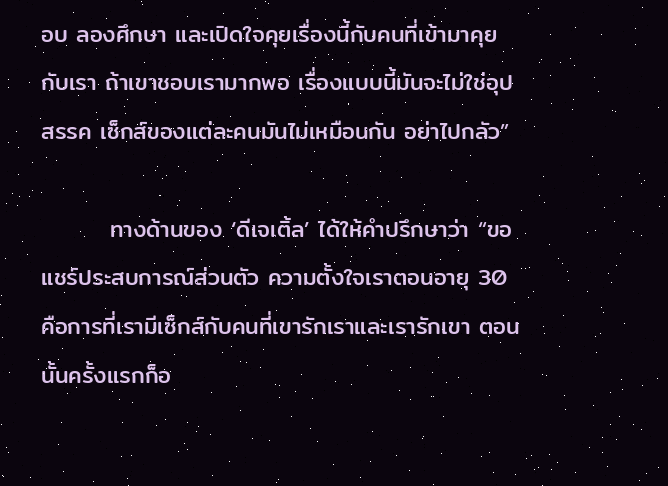อบ ลองศึกษา และเปิดใจคุยเรื่องนี้กับคนที่เข้ามาคุยกับเรา ถ้าเขาชอบเรามากพอ เรื่องแบบนี้มันจะไม่ใช่อุปสรรค เซ็กส์ของแต่ละคนมันไม่เหมือนกัน อย่าไปกลัว”

        ทางด้านของ ‘ดีเจเติ้ล’ ได้ให้คำปรึกษาว่า “ขอแชร์ประสบการณ์ส่วนตัว ความตั้งใจเราตอนอายุ 30 คือการที่เรามีเซ็กส์กับคนที่เขารักเราและเรารักเขา ตอนนั้นครั้งแรกก็อ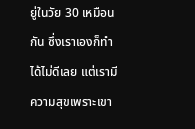ยู่ในวัย 30 เหมือนกัน ซึ่งเราเองก็ทำได้ไม่ดีเลย แต่เรามีความสุขเพราะเขา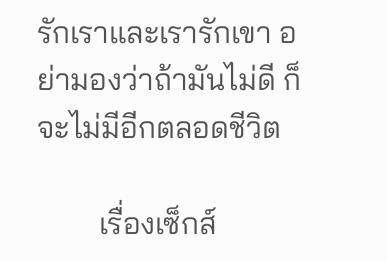รักเราและเรารักเขา อย่ามองว่าถ้ามันไม่ดี ก็จะไม่มีอีกตลอดชีวิต

        เรื่องเซ็กส์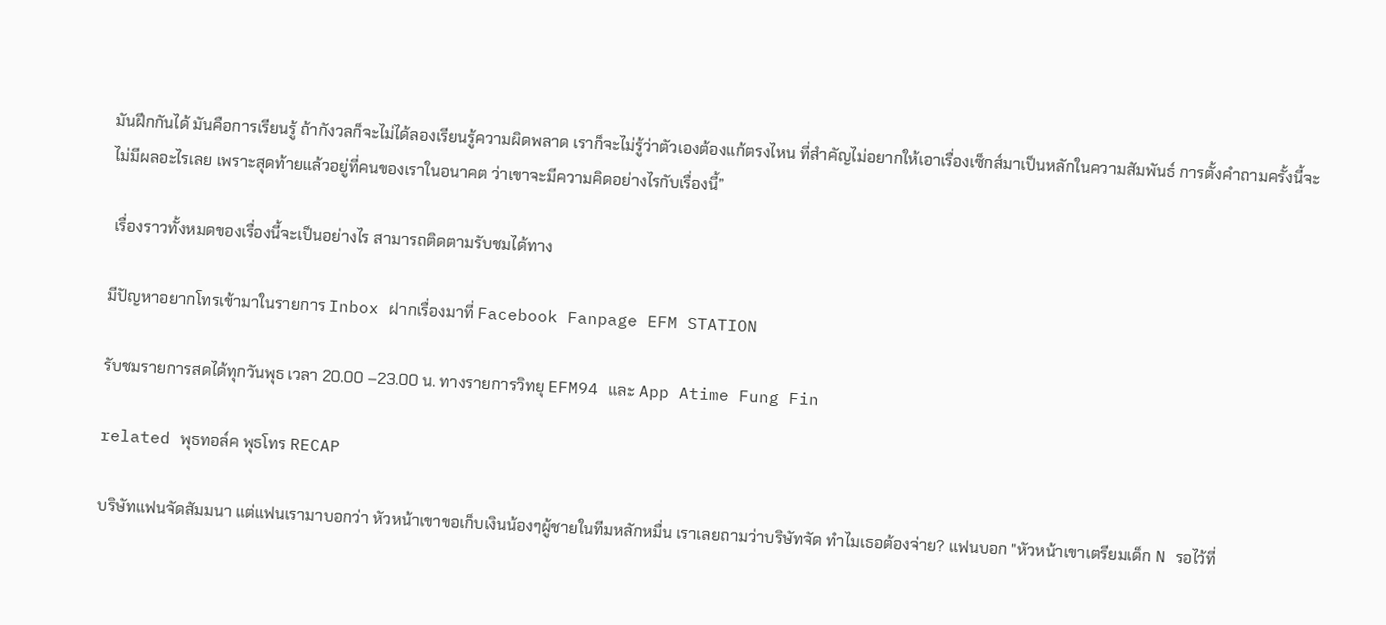มันฝึกกันได้ มันคือการเรียนรู้ ถ้ากังวลก็จะไม่ได้ลองเรียนรู้ความผิดพลาด เราก็จะไม่รู้ว่าตัวเองต้องแก้ตรงไหน ที่สำคัญไม่อยากให้เอาเรื่องเซ็กส์มาเป็นหลักในความสัมพันธ์ การตั้งคำถามครั้งนี้จะไม่มีผลอะไรเลย เพราะสุดท้ายแล้วอยู่ที่คนของเราในอนาคต ว่าเขาจะมีความคิดอย่างไรกับเรื่องนี้”

 เรื่องราวทั้งหมดของเรื่องนี้จะเป็นอย่างไร สามารถติดตามรับชมได้ทาง

มีปัญหาอยากโทรเข้ามาในรายการ Inbox ฝากเรื่องมาที่ Facebook Fanpage EFM STATION

รับชมรายการสดได้ทุกวันพุธ เวลา 20.00 –23.00 น. ทางรายการวิทยุ EFM94 และ App Atime Fung Fin

related พุธทอล์ค พุธโทร RECAP

บริษัทแฟนจัดสัมมนา แต่แฟนเรามาบอกว่า หัวหน้าเขาขอเก็บเงินน้องๆผู้ชายในทีมหลักหมื่น เราเลยถามว่าบริษัทจัด ทำไมเธอต้องจ่าย? แฟนบอก "หัวหน้าเขาเตรียมเด็ก N รอไว้ที่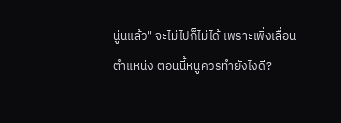นู่นแล้ว" จะไม่ไปก็ไม่ได้ เพราะเพิ่งเลื่อนตำแหน่ง ตอนนี้หนูควรทำยังไงดี?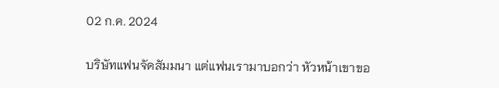02 ก.ค. 2024

บริษัทแฟนจัดสัมมนา แต่แฟนเรามาบอกว่า หัวหน้าเขาขอ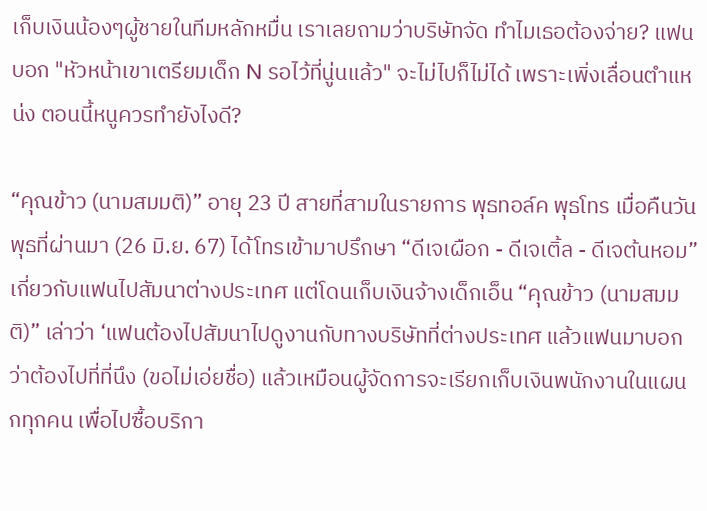เก็บเงินน้องๆผู้ชายในทีมหลักหมื่น เราเลยถามว่าบริษัทจัด ทำไมเธอต้องจ่าย? แฟนบอก "หัวหน้าเขาเตรียมเด็ก N รอไว้ที่นู่นแล้ว" จะไม่ไปก็ไม่ได้ เพราะเพิ่งเลื่อนตำแหน่ง ตอนนี้หนูควรทำยังไงดี?

“คุณข้าว (นามสมมติ)” อายุ 23 ปี สายที่สามในรายการ พุธทอล์ค พุธโทร เมื่อคืนวันพุธที่ผ่านมา (26 มิ.ย. 67) ได้โทรเข้ามาปรึกษา “ดีเจเผือก - ดีเจเติ้ล - ดีเจต้นหอม” เกี่ยวกับแฟนไปสัมนาต่างประเทศ แต่โดนเก็บเงินจ้างเด็กเอ็น “คุณข้าว (นามสมมติ)” เล่าว่า ‘แฟนต้องไปสัมนาไปดูงานกับทางบริษัทที่ต่างประเทศ แล้วแฟนมาบอกว่าต้องไปที่ที่นึง (ขอไม่เอ่ยชื่อ) แล้วเหมือนผู้จัดการจะเรียกเก็บเงินพนักงานในแผนกทุกคน เพื่อไปซื้อบริกา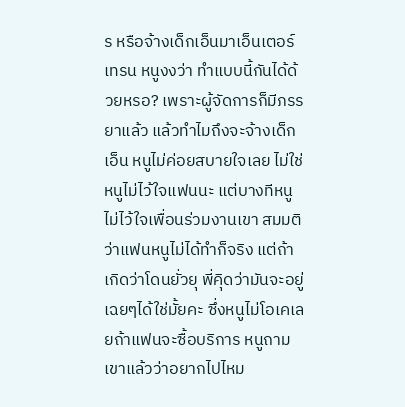ร หรือจ้างเด็กเอ็นมาเอ็นเตอร์เทรน หนูงงว่า ทำแบบนี้กันได้ด้วยหรอ? เพราะผู้จัดการก็มีภรรยาแล้ว แล้วทำไมถึงจะจ้างเด็กเอ็น หนูไม่ค่อยสบายใจเลย ไม่ใช่หนูไม่ไว้ใจแฟนนะ แต่บางทีหนูไม่ไว้ใจเพื่อนร่วมงานเขา สมมติว่าแฟนหนูไม่ได้ทำก็จริง แต่ถ้าเกิดว่าโดนยั่วยุ พี่คุิดว่ามันจะอยู่เฉยๆได้ใช่มั้ยคะ ซึ่งหนูไม่โอเคเลยถ้าแฟนจะซื้อบริการ หนูถามเขาแล้วว่าอยากไปไหม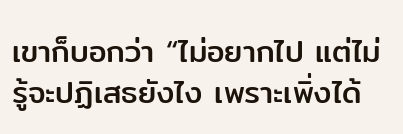เขาก็บอกว่า “ไม่อยากไป แต่ไม่รู้จะปฏิเสธยังไง เพราะเพิ่งได้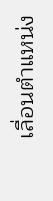เลื่อนตำแหน่ง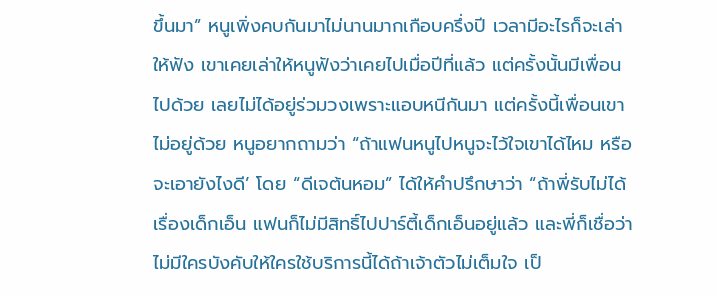ขึ้นมา” หนูเพิ่งคบกันมาไม่นานมากเกือบครึ่งปี เวลามีอะไรก็จะเล่าให้ฟัง เขาเคยเล่าให้หนูฟังว่าเคยไปเมื่อปีที่แล้ว แต่ครั้งนั้นมีเพื่อนไปด้วย เลยไม่ได้อยู่ร่วมวงเพราะแอบหนีกันมา แต่ครั้งนี้เพื่อนเขาไม่อยู่ด้วย หนูอยากถามว่า “ถ้าแฟนหนูไปหนูจะไว้ใจเขาได้ไหม หรือจะเอายังไงดี’ โดย “ดีเจต้นหอม” ได้ให้คำปรึกษาว่า “ถ้าพี่รับไม่ได้เรื่องเด็กเอ็น แฟนก็ไม่มีสิทธิ์ไปปาร์ตี้เด็กเอ็นอยู่แล้ว และพี่ก็เชื่อว่าไม่มีใครบังคับให้ใครใช้บริการนี้ได้ถ้าเจ้าตัวไม่เต็มใจ เป็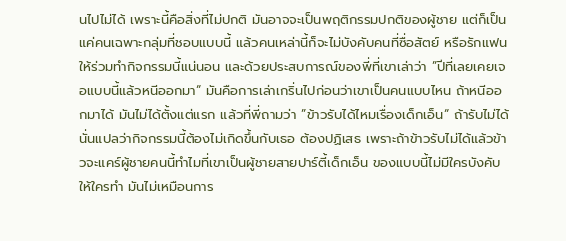นไปไม่ได้ เพราะนี้คือสิ่งที่ไม่ปกติ มันอาจจะเป็นพฤติกรรมปกติของผู้ชาย แต่ก็เป็นแค่คนเฉพาะกลุ่มที่ชอบแบบนี้ แล้วคนเหล่านี้ก็จะไม่บังคับคนที่ซื่อสัตย์ หรือรักแฟนให้ร่วมทำกิจกรรมนี้แน่นอน และด้วยประสบการณ์ของพี่ที่เขาเล่าว่า ”ปีที่เลยเคยเจอแบบนี้แล้วหนีออกมา“ มันคือการเล่าเกริ่นไปก่อนว่าเขาเป็นคนแบบไหน ถ้าหนีออกมาได้ มันไม่ได้ตั้งแต่แรก แล้วที่พี่ถามว่า ”ข้าวรับได้ไหมเรื่องเด็กเอ็น“ ถ้ารับไม่ได้ นั่นแปลว่ากิจกรรมนี้ต้องไม่เกิดขึ้นกับเธอ ต้องปฏิเสธ เพราะถ้าข้าวรับไม่ได้แล้วข้าวจะแคร์ผู้ชายคนนี้ทำไมที่เขาเป็นผู้ชายสายปาร์ตี้เด็กเอ็น ของแบบนี้ไม่มีใครบังคับให้ใครทำ มันไม่เหมือนการ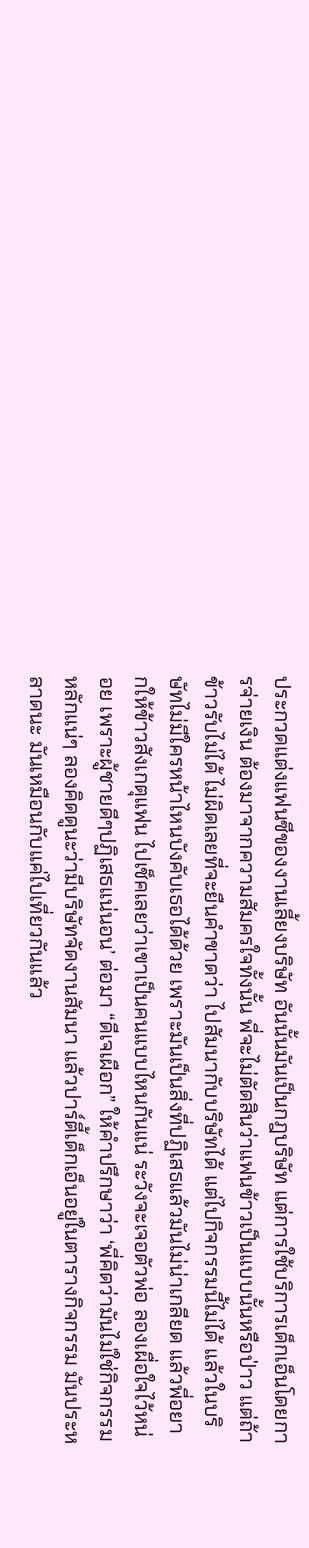ประกวดแต่งแฟนซีของงานเลี้ยงบริษัท อันนั้นมันเป็นกฎบริษัท แต่การใช้บริการเด็กเอ็นโดยการจ่ายเงิน ต้องมาจากความสัมครใจทั้งนั้น พี่จะไม่ตัดสินว่าแฟนข้าวเป็นแบบนั้นหรือป่าว แต่ถ้าข้าวรับไม่ได้ ไม่ผิดเลยที่จะยืนคำขาดว่า ไปสัมนากับบริษัทได้ แต่ไปกิจกรรมนี้ไม่ได้ แล้วในบริษัทไม่มีใครหน้าไหนบังคับเธอได้ด้วย เพราะมันเป็นสิ่งที่ปฏิเสธแล้วมันไม่น่าเกลียด แล้วพี่อยากให้ข้าวสังเกตุแฟน ไปเช็คเลยว่าเขาเป็นคนแบบไหนกันแน่ ระวังจะเจอตัวพ่อ ลองเผื่อใจไว้หน่อย เพราะผู้ชายดีๆปฏิเสธแน่นอน’ ต่อมา “ดีเจเผือก” ให้คำปรึกษาว่า ‘พี่คิดว่ามันไม่ใช่กิจกรรมหลักแน่ๆ ลองคิดดูนะว่ามีบริษัทจัดงานสัมนา แล้วปาร์ตี้เด็กเอ็นอยู่ในตารางกิจกรรม มันประหลาดนะ มันเหมือนกับแค่ไปเที่ยวกันแล้ว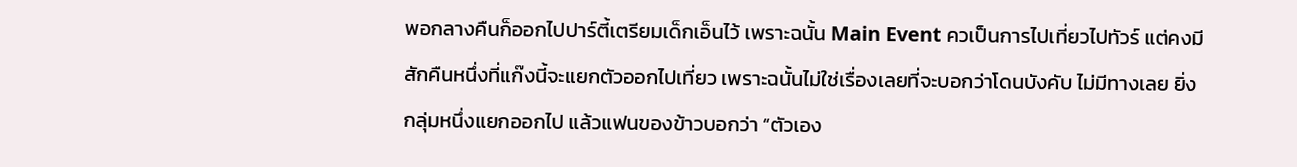พอกลางคืนก็ออกไปปาร์ตี้เตรียมเด็กเอ็นไว้ เพราะฉนั้น Main Event ควเป็นการไปเที่ยวไปทัวร์ แต่คงมีสักคืนหนึ่งที่แก๊งนี้จะแยกตัวออกไปเที่ยว เพราะฉนั้นไม่ใช่เรื่องเลยที่จะบอกว่าโดนบังคับ ไม่มีทางเลย ยิ่งกลุ่มหนึ่งแยกออกไป แล้วแฟนของข้าวบอกว่า “ตัวเอง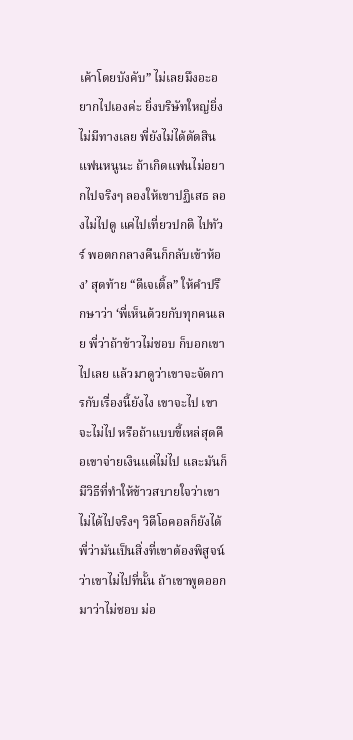เค้าโดยบังคับ” ไม่เลยมึงอะอยากไปเองค่ะ ยิ่งบริษัทใหญ่ยิ่งไม่มีทางเลย พี่ยังไม่ได้ตัดสินแฟนหนูนะ ถ้าเกิดแฟนไม่อยากไปจริงๆ ลองให้เขาปฏิเสธ ลองไม่ไปดู แค่ไปเที่ยวปกติ ไปทัวร์ พอตกกลางคืนก็กลับเข้าห้อง’ สุดท้าย “ดีเจเติ้ล” ให้คำปรึกษาว่า ‘พี่เห็นด้วยกับทุกคนเลย พี่ว่าถ้าข้าวไม่ชอบ ก็บอกเขาไปเลย แล้วมาดูว่าเขาจะจัดการกับเรื่องนี้ยังไง เขาจะไป เขาจะไม่ไป หรือถ้าแบบขี้เหล่สุดคือเขาจ่ายเงินแต่ไม่ไป และมันก็มีวิธีที่ทำให้ข้าวสบายใจว่าเขาไม่ได้ไปจริงๆ วิดีโอคอลก็ยังได้ พี่ว่ามันเป็นสิ่งที่เขาต้องพิสูจน์ ว่าเขาไม่ไปที่นั้น ถ้าเขาพูดออกมาว่าไม่ชอบ ม่อ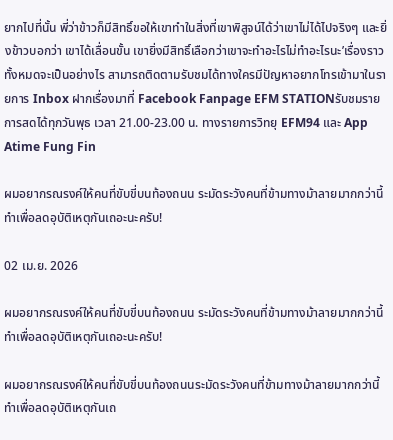ยากไปที่นั้น พี่ว่าข้าวก็มีสิทธิ์ขอให้เขาทำในสิ่งที่เขาพิสูจน์ได้ว่าเขาไม่ได้ไปจริงๆ และยิ่งข้าวบอกว่า เขาได้เลื่อนขั้น เขายิ่งมีสิทธิ์เลือกว่าเขาจะทำอะไรไม่ทำอะไรนะ’เรื่องราวทั้งหมดจะเป็นอย่างไร สามารถติดตามรับชมได้ทางใครมีปัญหาอยากโทรเข้ามาในรายการ Inbox ฝากเรื่องมาที่ Facebook Fanpage EFM STATIONรับชมรายการสดได้ทุกวันพุธ เวลา 21.00-23.00 น. ทางรายการวิทยุ EFM94 และ App Atime Fung Fin

ผมอยากรณรงค์ให้คนที่ขับขี่บนท้องถนน ระมัดระวังคนที่ข้ามทางม้าลายมากกว่านี้ ทำเพื่อลดอุบัติเหตุกันเถอะนะครับ!

02 เม.ย. 2026

ผมอยากรณรงค์ให้คนที่ขับขี่บนท้องถนน ระมัดระวังคนที่ข้ามทางม้าลายมากกว่านี้ ทำเพื่อลดอุบัติเหตุกันเถอะนะครับ!

ผมอยากรณรงค์ให้คนที่ขับขี่บนท้องถนนระมัดระวังคนที่ข้ามทางม้าลายมากกว่านี้ทำเพื่อลดอุบัติเหตุกันเถ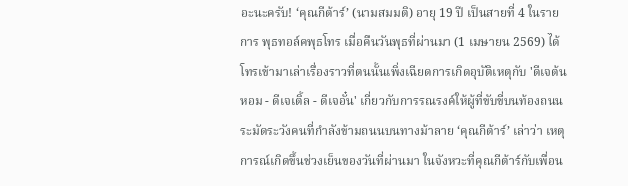อะนะครับ! ‘คุณกีต้าร์’ (นามสมมติ) อายุ 19 ปี เป็นสายที่ 4 ในรายการ พุธทอล์คพุธโทร เมื่อคืนวันพุธที่ผ่านมา (1 เมษายน 2569) ได้โทรเข้ามาเล่าเรื่องราวที่ตนนั้นเพิ่งเฉียดการเกิดอุบัติเหตุกับ 'ดีเจต้นหอม - ดีเจเติ้ล - ดีเจอั๋น' เกี่ยวกับการรณรงค์ให้ผู้ที่ขับขี่บนท้องถนน ระมัดระวังคนที่กำลังข้ามถนนบนทางม้าลาย ‘คุณกีต้าร์’ เล่าว่า เหตุการณ์เกิดขึ้นช่วงเย็นของวันที่ผ่านมา ในจังหวะที่คุณกีต้าร์กับเพื่อน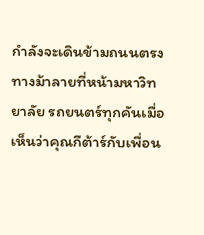กำลังจะเดินข้ามถนนตรงทางม้าลายที่หน้ามหาวิทยาลัย รถยนตร์ทุกคันเมื่อเห็นว่าคุณกีต้าร์กับเพื่อน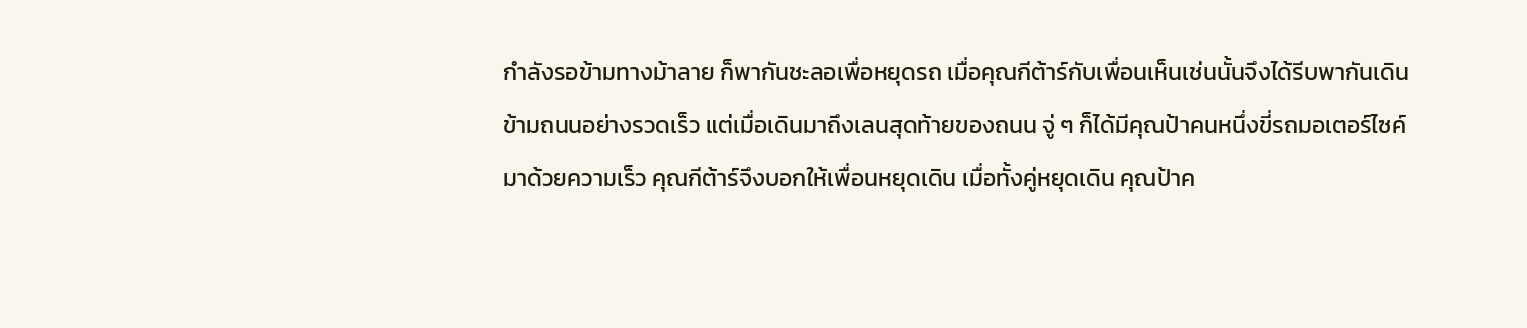กำลังรอข้ามทางม้าลาย ก็พากันชะลอเพื่อหยุดรถ เมื่อคุณกีต้าร์กับเพื่อนเห็นเช่นนั้นจึงได้รีบพากันเดินข้ามถนนอย่างรวดเร็ว แต่เมื่อเดินมาถึงเลนสุดท้ายของถนน จู่ ๆ ก็ได้มีคุณป้าคนหนึ่งขี่รถมอเตอร์ไซค์มาด้วยความเร็ว คุณกีต้าร์จึงบอกให้เพื่อนหยุดเดิน เมื่อทั้งคู่หยุดเดิน คุณป้าค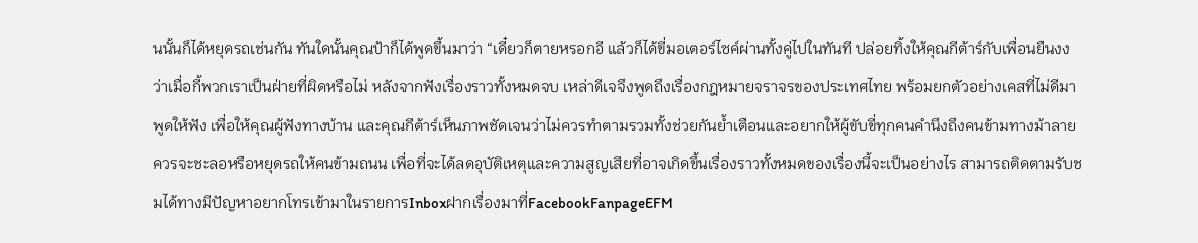นนั้นก็ได้หยุดรถเช่นกัน ทันใดนั้นคุณป้าก็ได้พูดขึ้นมาว่า “เดี๋ยวก็ตายหรอกอี แล้วก็ได้ขี่มอเตอร์ไซค์ผ่านทั้งคู่ไปในทันที ปล่อยทิ้งให้คุณกีต้าร์กับเพื่อนยืนงงว่าเมื่อกี้พวกเราเป็นฝ่ายที่ผิดหรือไม่ หลังจากฟังเรื่องราวทั้งหมดจบ เหล่าดีเจจึงพูดถึงเรื่องกฎหมายจราจรของประเทศไทย พร้อมยกตัวอย่างเคสที่ไม่ดีมาพูดให้ฟัง เพื่อให้คุณผู้ฟังทางบ้าน และคุณกีต้าร์เห็นภาพชัดเจนว่าไม่ควรทำตามรวมทั้งช่วยกันย้ำเตือนและอยากให้ผู้ขับขี่ทุกคนคำนึงถึงคนข้ามทางม้าลาย ควรจะชะลอหรือหยุดรถให้คนข้ามถนน เพื่อที่จะได้ลดอุบัติเหตุและความสูญเสียที่อาจเกิดขึ้นเรื่องราวทั้งหมดของเรื่องนี้จะเป็นอย่างไร สามารถติดตามรับชมได้ทางมีปัญหาอยากโทรเข้ามาในรายการInboxฝากเรื่องมาที่FacebookFanpageEFM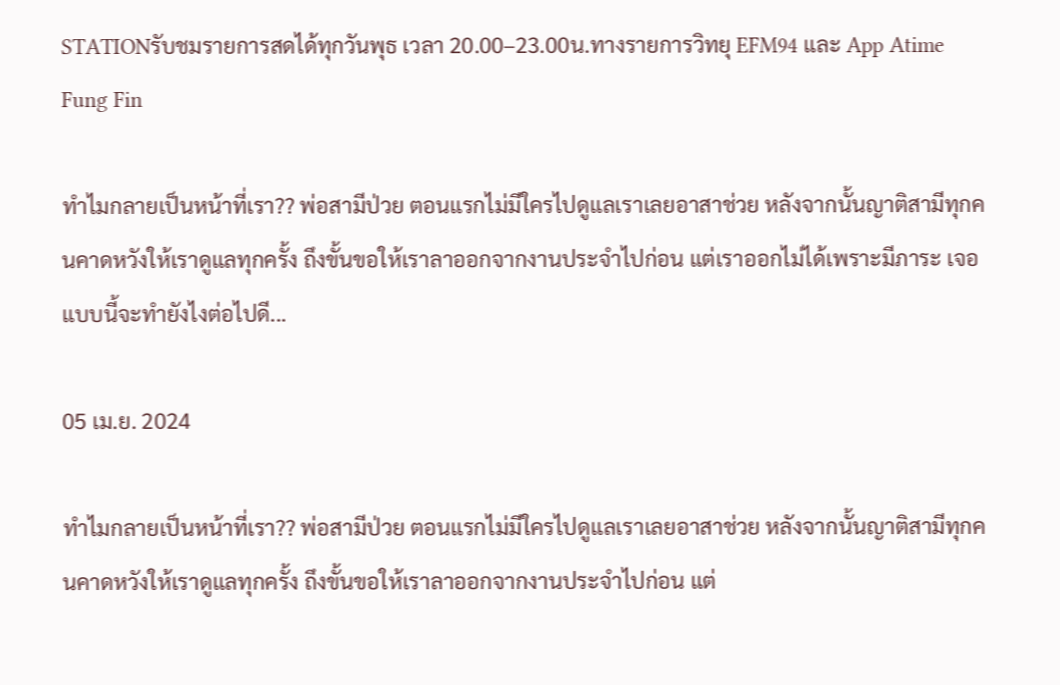STATIONรับชมรายการสดได้ทุกวันพุธ เวลา 20.00–23.00น.ทางรายการวิทยุ EFM94 และ App Atime Fung Fin

ทำไมกลายเป็นหน้าที่เรา?? พ่อสามีป่วย ตอนแรกไม่มีใครไปดูแลเราเลยอาสาช่วย หลังจากนั้นญาติสามีทุกคนคาดหวังให้เราดูแลทุกครั้ง ถึงขั้นขอให้เราลาออกจากงานประจำไปก่อน แต่เราออกไม่ได้เพราะมีภาระ เจอแบบนี้จะทำยังไงต่อไปดี...

05 เม.ย. 2024

ทำไมกลายเป็นหน้าที่เรา?? พ่อสามีป่วย ตอนแรกไม่มีใครไปดูแลเราเลยอาสาช่วย หลังจากนั้นญาติสามีทุกคนคาดหวังให้เราดูแลทุกครั้ง ถึงขั้นขอให้เราลาออกจากงานประจำไปก่อน แต่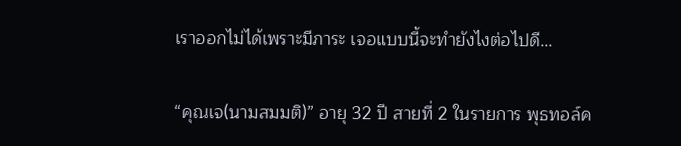เราออกไม่ได้เพราะมีภาระ เจอแบบนี้จะทำยังไงต่อไปดี...

“คุณเจ(นามสมมติ)” อายุ 32 ปี สายที่ 2 ในรายการ พุธทอล์ค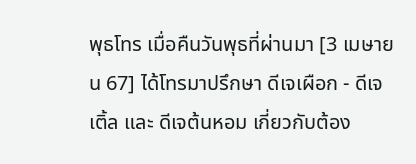พุธโทร เมื่อคืนวันพุธที่ผ่านมา [3 เมษายน 67] ได้โทรมาปรึกษา ดีเจเผือก - ดีเจเติ้ล และ ดีเจต้นหอม เกี่ยวกับต้อง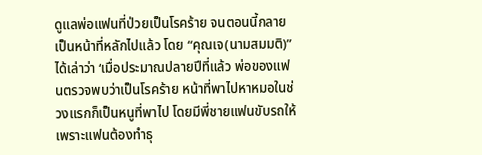ดูแลพ่อแฟนที่ป่วยเป็นโรคร้าย จนตอนนี้กลายเป็นหน้าที่หลักไปแล้ว โดย “คุณเจ(นามสมมติ)” ได้เล่าว่า ‘เมื่อประมาณปลายปีที่แล้ว พ่อของแฟนตรวจพบว่าเป็นโรคร้าย หน้าที่พาไปหาหมอในช่วงแรกก็เป็นหนูที่พาไป โดยมีพี่ชายแฟนขับรถให้ เพราะแฟนต้องทำธุ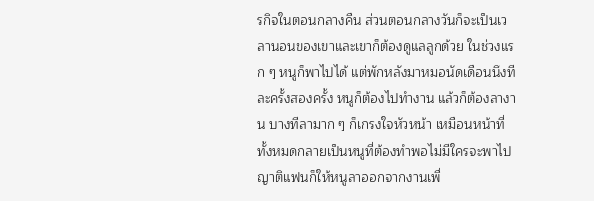รกิจในตอนกลางคืน ส่วนตอนกลางวันก็จะเป็นเวลานอนของเขาและเขาก็ต้องดูแลลูกด้วย ในช่วงแรก ๆ หนูก็พาไปได้ แต่พักหลังมาหมอนัดเดือนนึงทีละครั้งสองครั้ง หนูก็ต้องไปทำงาน แล้วก็ต้องลางาน บางทีลามาก ๆ ก็เกรงใจหัวหน้า เหมือนหน้าที่ทั้งหมดกลายเป็นหนูที่ต้องทำพอไม่มีใครจะพาไป ญาติแฟนก็ให้หนูลาออกจากงานเพื่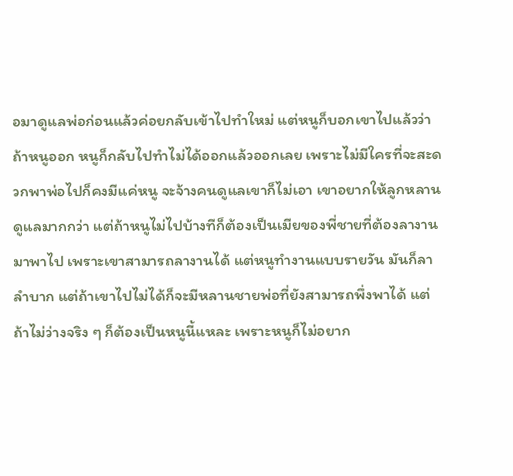อมาดูแลพ่อก่อนแล้วค่อยกลับเข้าไปทำใหม่ แต่หนูก็บอกเขาไปแล้วว่า ถ้าหนูออก หนูก็กลับไปทำไม่ได้ออกแล้วออกเลย เพราะไม่มีใครที่จะสะดวกพาพ่อไปก็คงมีแค่หนู จะจ้างคนดูแลเขาก็ไม่เอา เขาอยากให้ลูกหลานดูแลมากกว่า แต่ถ้าหนูไม่ไปบ้างทีก็ต้องเป็นเมียของพี่ชายที่ต้องลางานมาพาไป เพราะเขาสามารถลางานได้ แต่หนูทำงานแบบรายวัน มันก็ลาลำบาก แต่ถ้าเขาไปไม่ได้ก็จะมีหลานชายพ่อที่ยังสามารถพึ่งพาได้ แต่ถ้าไม่ว่างจริง ๆ ก็ต้องเป็นหนูนี้แหละ เพราะหนูก็ไม่อยาก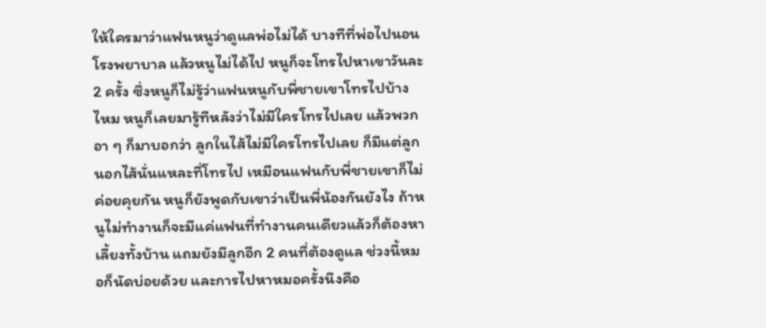ให้ใครมาว่าแฟนหนูว่าดูแลพ่อไม่ได้ บางทีที่พ่อไปนอนโรงพยาบาล แล้วหนูไม่ได้ไป หนูก็จะโทรไปหาเขาวันละ 2 ครั้ง ซึ่งหนูก็ไม่รู้ว่าแฟนหนูกับพี่ชายเขาโทรไปบ้างไหม หนูก็เลยมารู้ทีหลังว่าไม่มีใครโทรไปเลย แล้วพวกอา ๆ ก็มาบอกว่า ลูกในไส้ไม่มีใครโทรไปเลย ก็มีแต่ลูกนอกไส้นั่นแหละที่โทรไป เหมือนแฟนกับพี่ชายเขาก็ไม่ค่อยคุยกัน หนูก็ยังพูดกับเขาว่าเป็นพี่น้องกันยังไง ถ้าหนูไม่ทำงานก็จะมีแค่แฟนที่ทำงานคนเดียวแล้วก็ต้องหาเลี้ยงทั้งบ้าน แถมยังมีลูกอีก 2 คนที่ต้องดูแล ช่วงนี้หมอก็นัดบ่อยด้วย และการไปหาหมอครั้งนึงคือ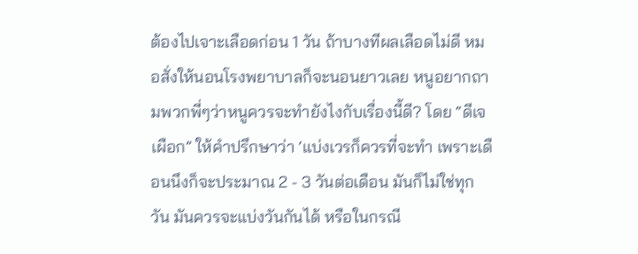ต้องไปเจาะเลือดก่อน 1 วัน ถ้าบางทีผลเลือดไม่ดี หมอสั่งให้นอนโรงพยาบาลก็จะนอนยาวเลย หนูอยากถามพวกพี่ๆว่าหนูควรจะทำยังไงกับเรื่องนี้ดี? โดย “ดีเจเผือก” ให้คำปรึกษาว่า ‘แบ่งเวรก็ควรที่จะทำ เพราะเดือนนึงก็จะประมาณ 2 - 3 วันต่อเดือน มันก็ไม่ใช่ทุกวัน มันควรจะแบ่งวันกันได้ หรือในกรณี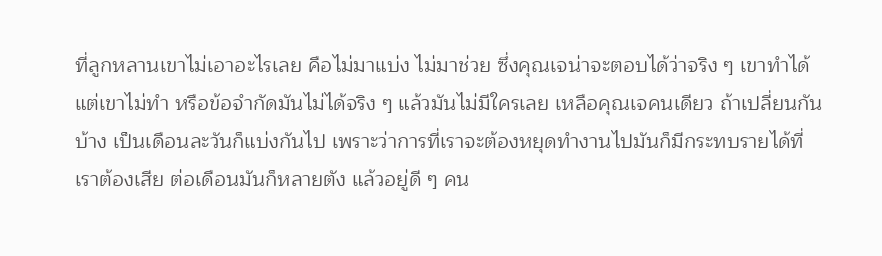ที่ลูกหลานเขาไม่เอาอะไรเลย คือไม่มาแบ่ง ไม่มาช่วย ซึ่งคุณเจน่าจะตอบได้ว่าจริง ๆ เขาทำได้แต่เขาไม่ทำ หรือข้อจำกัดมันไม่ได้จริง ๆ แล้วมันไม่มีใครเลย เหลือคุณเจคนเดียว ถ้าเปลี่ยนกันบ้าง เป็นเดือนละวันก็แบ่งกันไป เพราะว่าการที่เราจะต้องหยุดทำงานไปมันก็มีกระทบรายได้ที่เราต้องเสีย ต่อเดือนมันก็หลายตัง แล้วอยู่ดี ๆ คน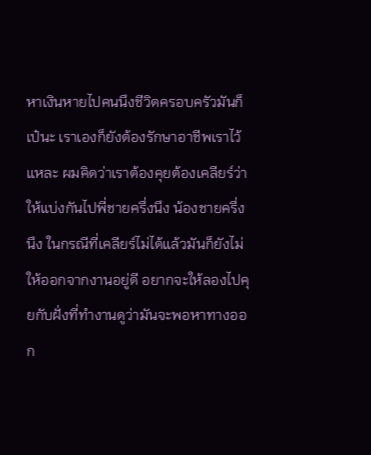หาเงินหายไปคนนึงชีวิตครอบครัวมันก็เป๋นะ เราเองก็ยังต้องรักษาอาชีพเราไว้แหละ ผมคิดว่าเราต้องคุยต้องเคลียร์ว่า ให้แบ่งกันไปพี่ชายครึ่งนึง น้องชายครึ่งนึง ในกรณีที่เคลียร์ไม่ได้แล้วมันก็ยังไม่ให้ออกจากงานอยู่ดี อยากจะให้ลองไปคุยกับฝั่งที่ทำงานดูว่ามันจะพอหาทางออก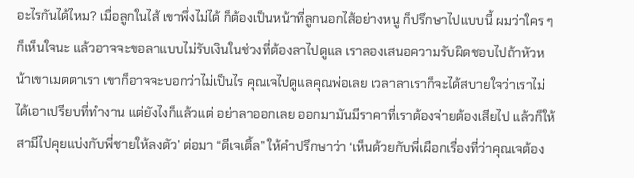อะไรกันได้ไหม? เมื่อลูกในไส้ เขาพึ่งไม่ได้ ก็ต้องเป็นหน้าที่ลูกนอกไส้อย่างหนู ก็ปรึกษาไปแบบนี้ ผมว่าใคร ๆ ก็เห็นใจนะ แล้วอาจจะขอลาแบบไม่รับเงินในช่วงที่ต้องลาไปดูแล เราลองเสนอความรับผิดชอบไปถ้าหัวหน้าเขาเมตตาเรา เขาก็อาจจะบอกว่าไม่เป็นไร คุณเจไปดูแลคุณพ่อเลย เวลาลาเราก็จะได้สบายใจว่าเราไม่ได้เอาเปรียบที่ทำงาน แต่ยังไงก็แล้วแต่ อย่าลาออกเลย ออกมามันมีราคาที่เราต้องจ่ายต้องเสียไป แล้วก็ให้สามีไปคุยแบ่งกับพี่ชายให้ลงตัว’ ต่อมา “ดีเจเติ้ล” ให้คำปรึกษาว่า ‘เห็นด้วยกับพี่เผือกเรื่องที่ว่าคุณเจต้อง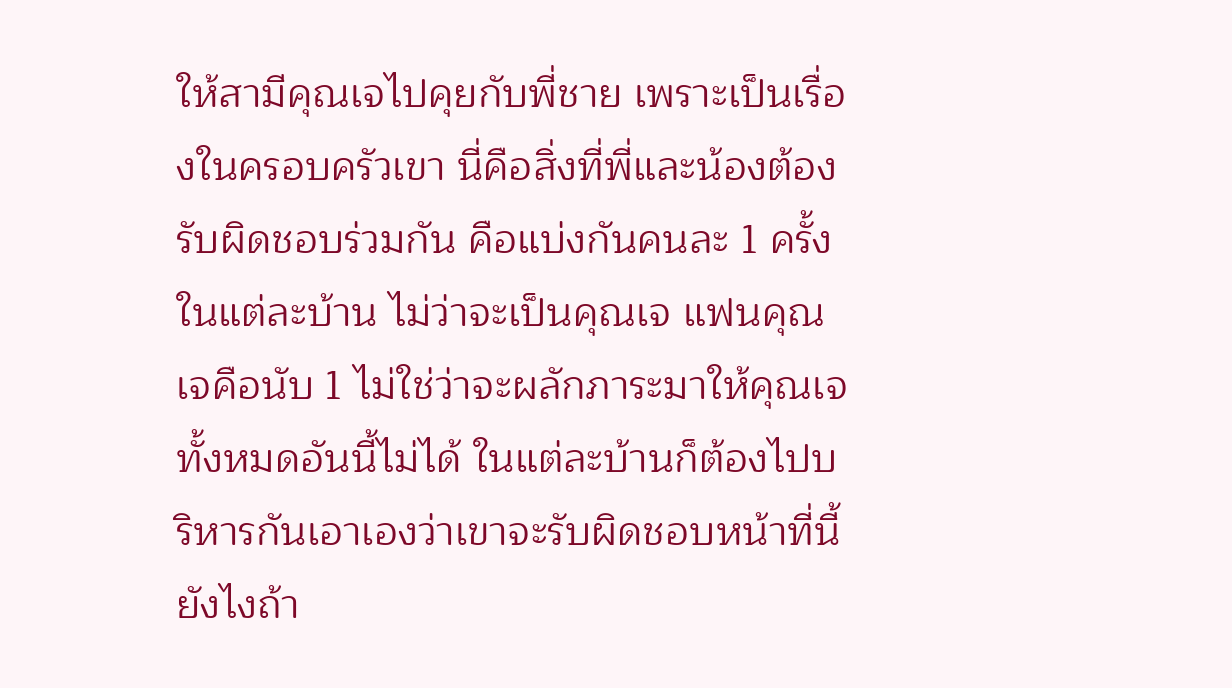ให้สามีคุณเจไปคุยกับพี่ชาย เพราะเป็นเรื่องในครอบครัวเขา นี่คือสิ่งที่พี่และน้องต้องรับผิดชอบร่วมกัน คือแบ่งกันคนละ 1 ครั้งในแต่ละบ้าน ไม่ว่าจะเป็นคุณเจ แฟนคุณเจคือนับ 1 ไม่ใช่ว่าจะผลักภาระมาให้คุณเจทั้งหมดอันนี้ไม่ได้ ในแต่ละบ้านก็ต้องไปบริหารกันเอาเองว่าเขาจะรับผิดชอบหน้าที่นี้ยังไงถ้า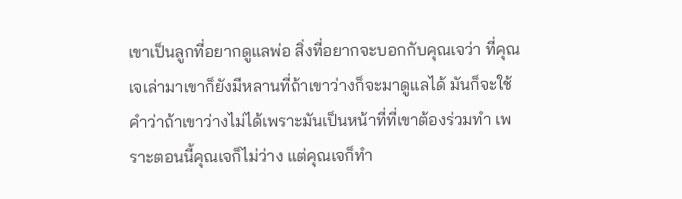เขาเป็นลูกที่อยากดูแลพ่อ สิ่งที่อยากจะบอกกับคุณเจว่า ที่คุณเจเล่ามาเขาก็ยังมีหลานที่ถ้าเขาว่างก็จะมาดูแลได้ มันก็จะใช้คำว่าถ้าเขาว่างไม่ได้เพราะมันเป็นหน้าที่ที่เขาต้องร่วมทำ เพราะตอนนี้คุณเจก็ไม่ว่าง แต่คุณเจก็ทำ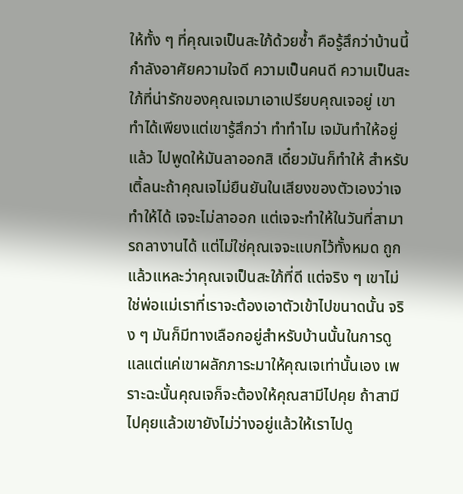ให้ทั้ง ๆ ที่คุณเจเป็นสะใภ้ด้วยซ้ำ คือรู้สึกว่าบ้านนี้กำลังอาศัยความใจดี ความเป็นคนดี ความเป็นสะใภ้ที่น่ารักของคุณเจมาเอาเปรียบคุณเจอยู่ เขาทำได้เพียงแต่เขารู้สึกว่า ทำทำไม เจมันทำให้อยู่แล้ว ไปพูดให้มันลาออกสิ เดี๋ยวมันก็ทำให้ สำหรับเติ้ลนะถ้าคุณเจไม่ยืนยันในเสียงของตัวเองว่าเจทำให้ได้ เจจะไม่ลาออก แต่เจจะทำให้ในวันที่สามารถลางานได้ แต่ไม่ใช่คุณเจจะแบกไว้ทั้งหมด ถูกแล้วแหละว่าคุณเจเป็นสะใภ้ที่ดี แต่จริง ๆ เขาไม่ใช่พ่อแม่เราที่เราจะต้องเอาตัวเข้าไปขนาดนั้น จริง ๆ มันก็มีทางเลือกอยู่สำหรับบ้านนั้นในการดูแลแต่แค่เขาผลักภาระมาให้คุณเจเท่านั้นเอง เพราะฉะนั้นคุณเจก็จะต้องให้คุณสามีไปคุย ถ้าสามีไปคุยแล้วเขายังไม่ว่างอยู่แล้วให้เราไปดู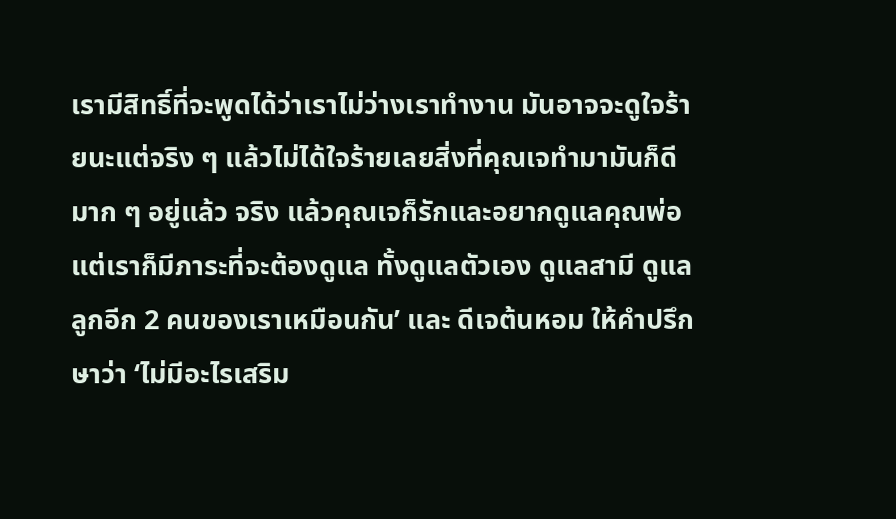เรามีสิทธิ์ที่จะพูดได้ว่าเราไม่ว่างเราทำงาน มันอาจจะดูใจร้ายนะแต่จริง ๆ แล้วไม่ได้ใจร้ายเลยสิ่งที่คุณเจทำมามันก็ดีมาก ๆ อยู่แล้ว จริง แล้วคุณเจก็รักและอยากดูแลคุณพ่อแต่เราก็มีภาระที่จะต้องดูแล ทั้งดูแลตัวเอง ดูแลสามี ดูแลลูกอีก 2 คนของเราเหมือนกัน’ และ ดีเจต้นหอม ให้คำปรึกษาว่า ‘ไม่มีอะไรเสริม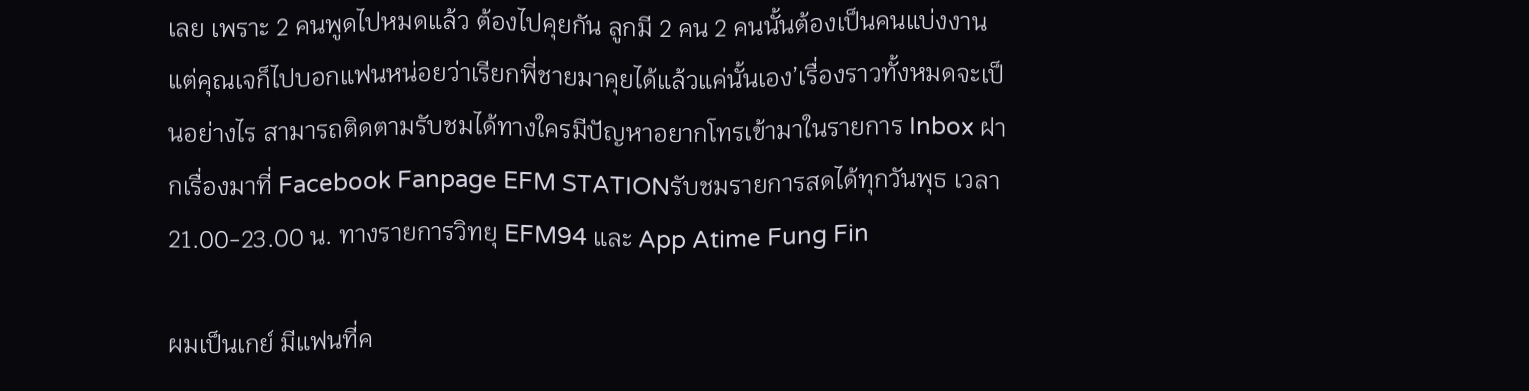เลย เพราะ 2 คนพูดไปหมดแล้ว ต้องไปคุยกัน ลูกมี 2 คน 2 คนนั้นต้องเป็นคนแบ่งงาน แต่คุณเจก็ไปบอกแฟนหน่อยว่าเรียกพี่ชายมาคุยได้แล้วแค่นั้นเอง’เรื่องราวทั้งหมดจะเป็นอย่างไร สามารถติดตามรับชมได้ทางใครมีปัญหาอยากโทรเข้ามาในรายการ Inbox ฝากเรื่องมาที่ Facebook Fanpage EFM STATIONรับชมรายการสดได้ทุกวันพุธ เวลา 21.00-23.00 น. ทางรายการวิทยุ EFM94 และ App Atime Fung Fin

ผมเป็นเกย์ มีแฟนที่ค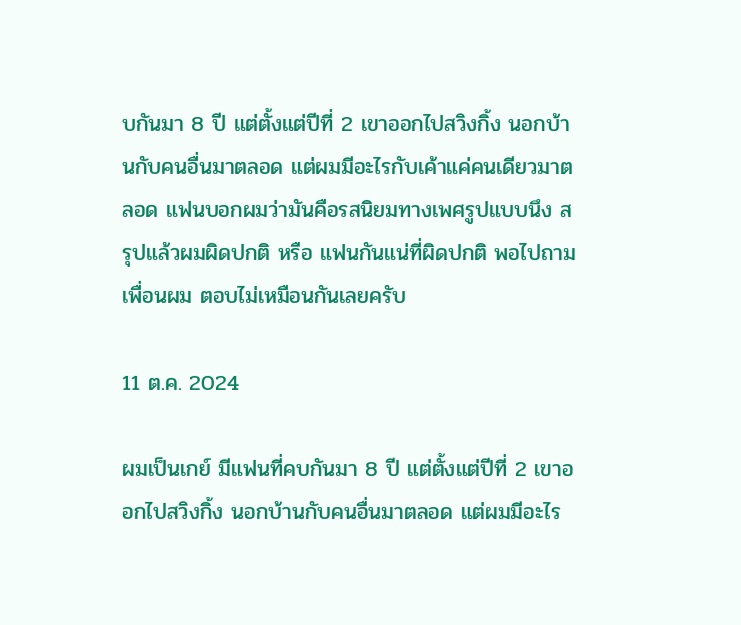บกันมา 8 ปี แต่ตั้งแต่ปีที่ 2 เขาออกไปสวิงกิ้ง นอกบ้านกับคนอื่นมาตลอด แต่ผมมีอะไรกับเค้าแค่คนเดียวมาตลอด แฟนบอกผมว่ามันคือรสนิยมทางเพศรูปแบบนึง สรุปแล้วผมผิดปกติ หรือ แฟนกันแน่ที่ผิดปกติ พอไปถามเพื่อนผม ตอบไม่เหมือนกันเลยครับ

11 ต.ค. 2024

ผมเป็นเกย์ มีแฟนที่คบกันมา 8 ปี แต่ตั้งแต่ปีที่ 2 เขาออกไปสวิงกิ้ง นอกบ้านกับคนอื่นมาตลอด แต่ผมมีอะไร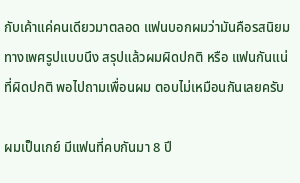กับเค้าแค่คนเดียวมาตลอด แฟนบอกผมว่ามันคือรสนิยมทางเพศรูปแบบนึง สรุปแล้วผมผิดปกติ หรือ แฟนกันแน่ที่ผิดปกติ พอไปถามเพื่อนผม ตอบไม่เหมือนกันเลยครับ

ผมเป็นเกย์ มีแฟนที่คบกันมา 8 ปี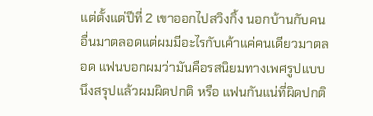แต่ตั้งแต่ปีที่ 2 เขาออกไปสวิงกิ้ง นอกบ้านกับคนอื่นมาตลอดแต่ผมมีอะไรกับเค้าแค่คนเดียวมาตลอด แฟนบอกผมว่ามันคือรสนิยมทางเพศรูปแบบนึงสรุปแล้วผมผิดปกติ หรือ แฟนกันแน่ที่ผิดปกติ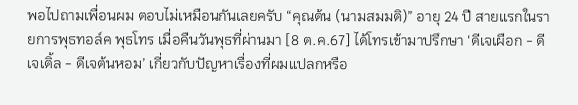พอไปถามเพื่อนผม ตอบไม่เหมือนกันเลยครับ “คุณต้น (นามสมมติ)” อายุ 24 ปี สายแรกในรายการพุธทอล์ค พุธโทร เมื่อคืนวันพุธที่ผ่านมา [8 ต.ค.67] ได้โทรเข้ามาปรึกษา ‘ดีเจเผือก - ดีเจเติ้ล - ดีเจต้นหอม’ เกี่ยวกับปัญหาเรื่องที่ผมแปลกหรือ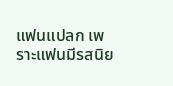แฟนแปลก เพราะแฟนมีรสนิย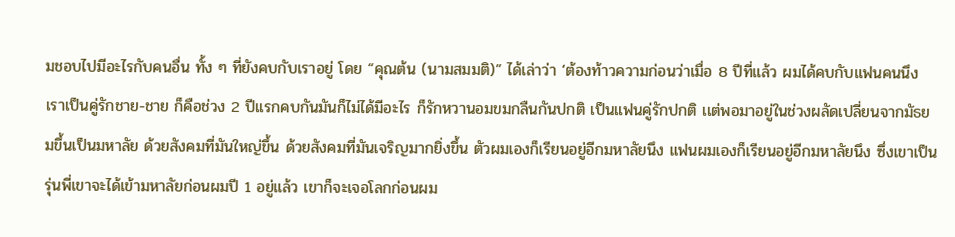มชอบไปมีอะไรกับคนอื่น ทั้ง ๆ ที่ยังคบกับเราอยู่ โดย “คุณต้น (นามสมมติ)” ได้เล่าว่า ‘ต้องท้าวความก่อนว่าเมื่อ 8 ปีที่แล้ว ผมได้คบกับแฟนคนนึง เราเป็นคู่รักชาย-ชาย ก็คือช่วง 2 ปีเเรกคบกันมันก็ไม่ได้มีอะไร ก็รักหวานอมขมกลืนกันปกติ เป็นแฟนคู่รักปกติ เเต่พอมาอยู่ในช่วงผลัดเปลี่ยนจากมัธยมขึ้นเป็นมหาลัย ด้วยสังคมที่มันใหญ่ขึ้น ด้วยสังคมที่มันเจริญมากยิ่งขึ้น ตัวผมเองก็เรียนอยู่อีกมหาลัยนึง แฟนผมเองก็เรียนอยู่อีกมหาลัยนึง ซึ่งเขาเป็นรุ่นพี่เขาจะได้เข้ามหาลัยก่อนผมปี 1 อยู่แล้ว เขาก็จะเจอโลกก่อนผม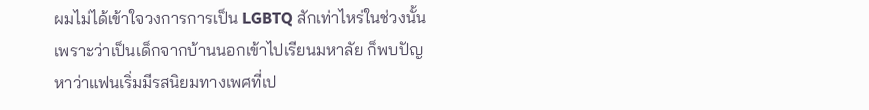ผมไม่ได้เข้าใจวงการการเป็น LGBTQ สักเท่าไหร่ในช่วงนั้นเพราะว่าเป็นเด็กจากบ้านนอกเข้าไปเรียนมหาลัย ก็พบปัญหาว่าแฟนเริ่มมีรสนิยมทางเพศที่เป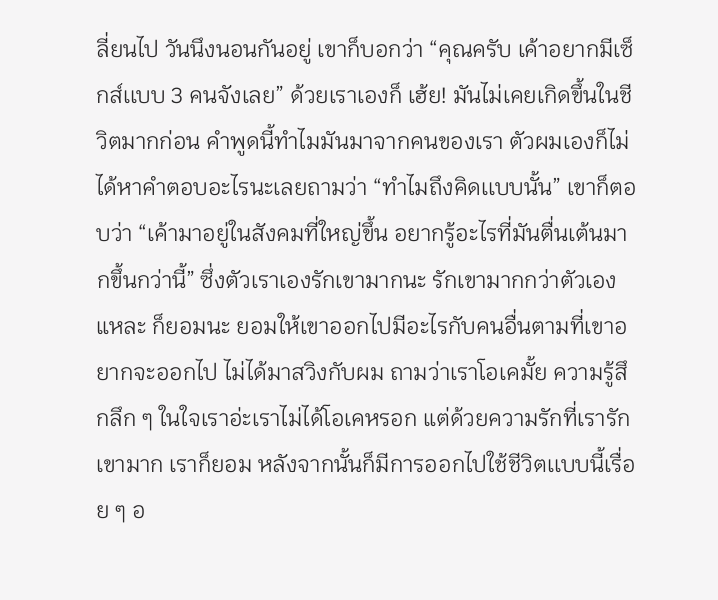ลี่ยนไป วันนึงนอนกันอยู่ เขาก็บอกว่า “คุณครับ เค้าอยากมีเซ็กส์เเบบ 3 คนจังเลย” ด้วยเราเองก็ เฮ้ย! มันไม่เคยเกิดขึ้นในชีวิตมากก่อน คำพูดนี้ทำไมมันมาจากคนของเรา ตัวผมเองก็ไม่ได้หาคำตอบอะไรนะเลยถามว่า “ทำไมถึงคิดเเบบนั้น” เขาก็ตอบว่า “เค้ามาอยู่ในสังคมที่ใหญ่ขึ้น อยากรู้อะไรที่มันตื่นเต้นมากขึ้นกว่านี้” ซึ่งตัวเราเองรักเขามากนะ รักเขามากกว่าตัวเองแหละ ก็ยอมนะ ยอมให้เขาออกไปมีอะไรกับคนอื่นตามที่เขาอยากจะออกไป ไม่ได้มาสวิงกับผม ถามว่าเราโอเคมั้ย ความรู้สึกลึก ๆ ในใจเราอ่ะเราไม่ได้โอเคหรอก แต่ด้วยความรักที่เรารักเขามาก เราก็ยอม หลังจากนั้นก็มีการออกไปใช้ชีวิตเเบบนี้เรื่อย ๆ อ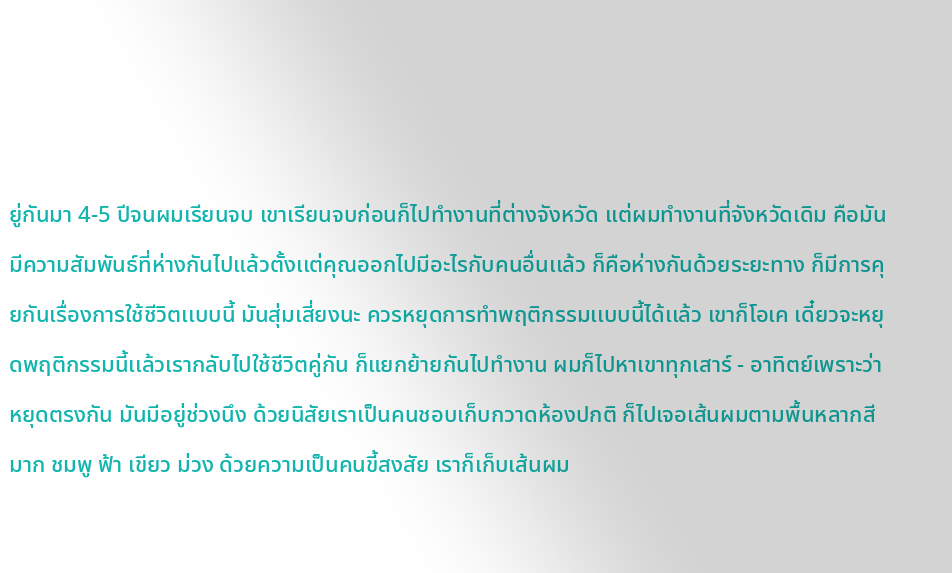ยู่กันมา 4-5 ปีจนผมเรียนจบ เขาเรียนจบก่อนก็ไปทำงานที่ต่างจังหวัด เเต่ผมทำงานที่จังหวัดเดิม คือมันมีความสัมพันธ์ที่ห่างกันไปแล้วตั้งเเต่คุณออกไปมีอะไรกับคนอื่นเเล้ว ก็คือห่างกันด้วยระยะทาง ก็มีการคุยกันเรื่องการใช้ชีวิตเเบบนี้ มันสุ่มเสี่ยงนะ ควรหยุดการทำพฤติกรรมเเบบนี้ได้เเล้ว เขาก็โอเค เดี๋ยวจะหยุดพฤติกรรมนี้เเล้วเรากลับไปใช้ชีวิตคู่กัน ก็แยกย้ายกันไปทำงาน ผมก็ไปหาเขาทุกเสาร์ - อาทิตย์เพราะว่าหยุดตรงกัน มันมีอยู่ช่วงนึง ด้วยนิสัยเราเป็นคนชอบเก็บกวาดห้องปกติ ก็ไปเจอเส้นผมตามพื้นหลากสีมาก ชมพู ฟ้า เขียว ม่วง ด้วยความเป็นคนขี้สงสัย เราก็เก็บเส้นผม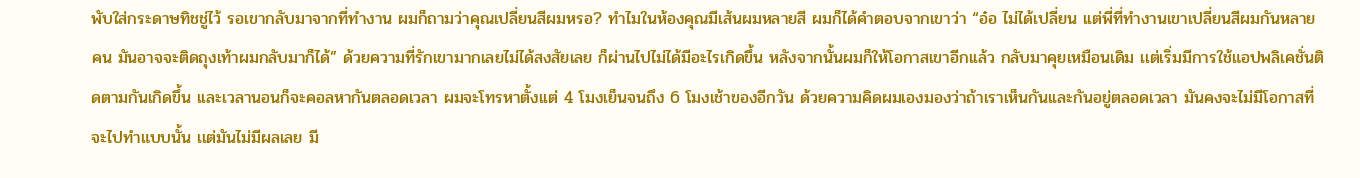พับใส่กระดาษทิชชู่ไว้ รอเขากลับมาจากที่ทำงาน ผมก็ถามว่าคุณเปลี่ยนสีผมหรอ? ทำไมในห้องคุณมีเส้นผมหลายสี ผมก็ได้คำตอบจากเขาว่า “อ๋อ ไม่ได้เปลี่ยน เเต่พี่ที่ทำงานเขาเปลี่ยนสีผมกันหลายคน มันอาจจะติดถุงเท้าผมกลับมาก็ได้” ด้วยความที่รักเขามากเลยไม่ได้สงสัยเลย ก็ผ่านไปไม่ได้มีอะไรเกิดขึ้น หลังจากนั้นผมก็ให้โอกาสเขาอีกเเล้ว กลับมาคุยเหมือนเดิม เเต่เริ่มมีการใช้แอปพลิเคชั่นติดตามกันเกิดขึ้น เเละเวลานอนก็จะคอลหากันตลอดเวลา ผมจะโทรหาตั้งเเต่ 4 โมงเย็นจนถึง 6 โมงเช้าของอีกวัน ด้วยความคิดผมเองมองว่าถ้าเราเห็นกันเเละกันอยู่ตลอดเวลา มันคงจะไม่มีโอกาสที่จะไปทำแบบนั้น เเต่มันไม่มีผลเลย มี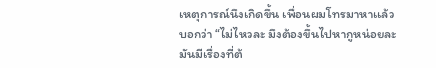เหตุการณ์นึงเกิดขึ้น เพื่อนผมโทรมาหาเเล้วบอกว่า “ไม่ไหวละ มึงต้องขึ้นไปหากูหน่อยละ มันมีเรื่องที่ต้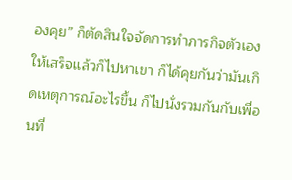องคุย” ก็ตัดสินใจจัดการทำภารกิจตัวเองให้เสร็จเเล้วก็ไปหาเขา ก็ได้คุยกันว่ามันเกิดเหตุการณ์อะไรขึ้น ก็ไปนั่งรวมกันกับเพื่อนที่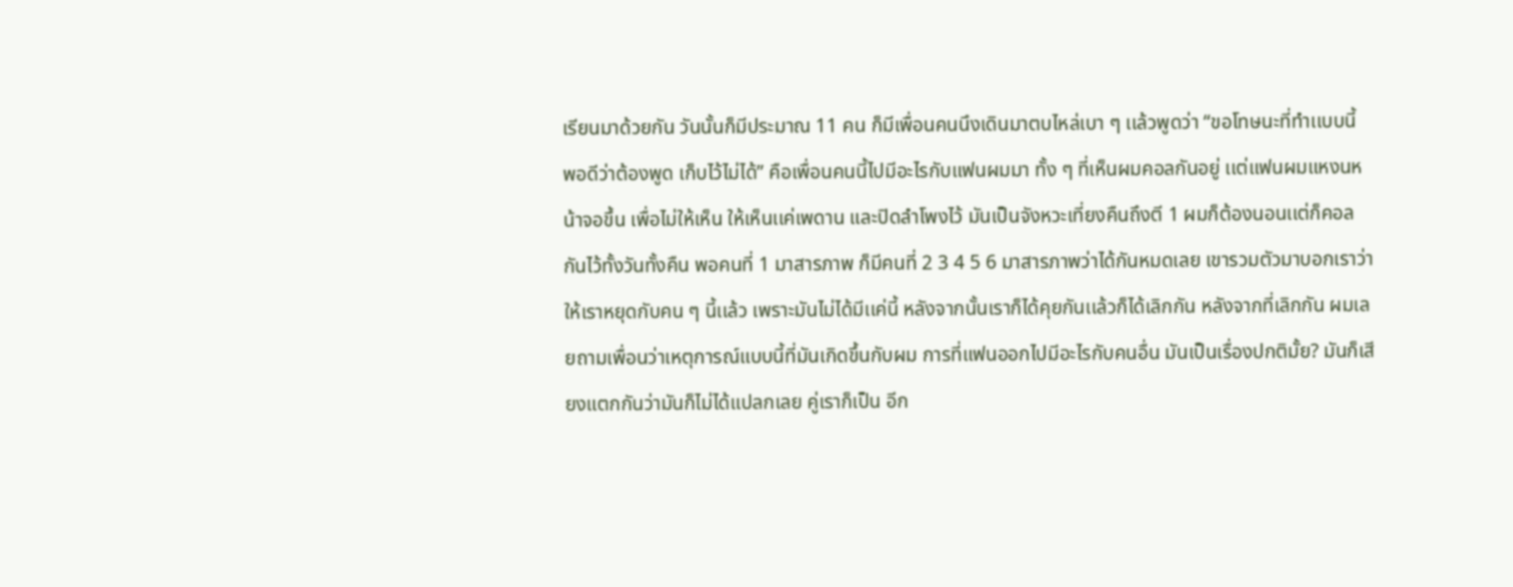เรียนมาด้วยกัน วันนั้นก็มีประมาณ 11 คน ก็มีเพื่อนคนนึงเดินมาตบไหล่เบา ๆ เเล้วพูดว่า “ขอโทษนะที่ทำเเบบนี้ พอดีว่าต้องพูด เก็บไว้ไม่ได้” คือเพื่อนคนนี้ไปมีอะไรกับแฟนผมมา ทั้ง ๆ ที่เห็นผมคอลกันอยู่ เเต่แฟนผมแหงนหน้าจอขึ้น เพื่อไม่ให้เห็น ให้เห็นเเค่เพดาน และปิดลำโพงไว้ มันเป็นจังหวะเที่ยงคืนถึงตี 1 ผมก็ต้องนอนเเต่ก็คอลกันไว้ทั้งวันทั้งคืน พอคนที่ 1 มาสารภาพ ก็มีคนที่ 2 3 4 5 6 มาสารภาพว่าได้กันหมดเลย เขารวมตัวมาบอกเราว่าให้เราหยุดกับคน ๆ นี้เเล้ว เพราะมันไม่ได้มีเเค่นี้ หลังจากนั้นเราก็ได้คุยกันเเล้วก็ได้เลิกกัน หลังจากที่เลิกกัน ผมเลยถามเพื่อนว่าเหตุการณ์แบบนี้ที่มันเกิดขึ้นกับผม การที่แฟนออกไปมีอะไรกับคนอื่น มันเป็นเรื่องปกติมั้ย? มันก็เสียงแตกกันว่ามันก็ไม่ได้แปลกเลย คู่เราก็เป็น อีก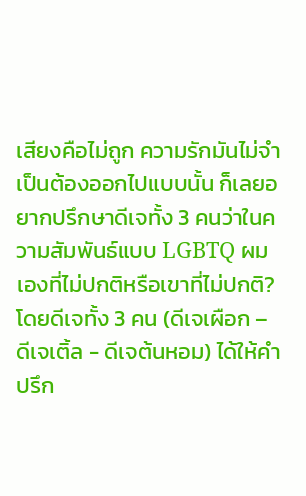เสียงคือไม่ถูก ความรักมันไม่จำเป็นต้องออกไปแบบนั้น ก็เลยอยากปรึกษาดีเจทั้ง 3 คนว่าในความสัมพันธ์แบบ LGBTQ ผมเองที่ไม่ปกติหรือเขาที่ไม่ปกติ? โดยดีเจทั้ง 3 คน (ดีเจเผือก – ดีเจเติ้ล - ดีเจต้นหอม) ได้ให้คำปรึก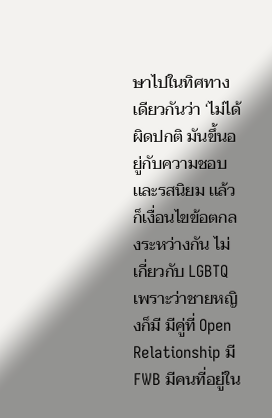ษาไปในทิศทางเดียวกันว่า ‘ไม่ได้ผิดปกติ มันขึ้นอยู่กับความชอบเเละรสนิยม เเล้วก็เงื่อนไขข้อตกลงระหว่างกัน ไม่เกี่ยวกับ LGBTQ เพราะว่าชายหญิงก็มี มีคู่ที่ Open Relationship มี FWB มีคนที่อยู่ใน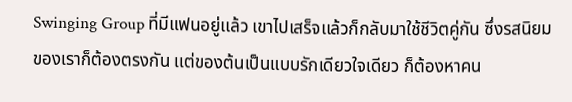Swinging Group ที่มีแฟนอยู่เเล้ว เขาไปเสร็จเเล้วก็กลับมาใช้ชีวิตคู่กัน ซึ่งรสนิยมของเราก็ต้องตรงกัน เเต่ของต้นเป็นแบบรักเดียวใจเดียว ก็ต้องหาคน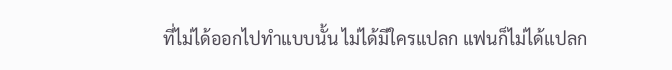ที่ไม่ได้ออกไปทำแบบนั้น ไม่ได้มีใครแปลก แฟนก็ไม่ได้เเปลก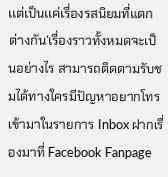เเต่เป็นเเค่เรื่องรสนิยมที่แตกต่างกัน’เรื่องราวทั้งหมดจะเป็นอย่างไร สามารถติดตามรับชมได้ทางใครมีปัญหาอยากโทรเข้ามาในรายการ Inbox ฝากเรื่องมาที่ Facebook Fanpage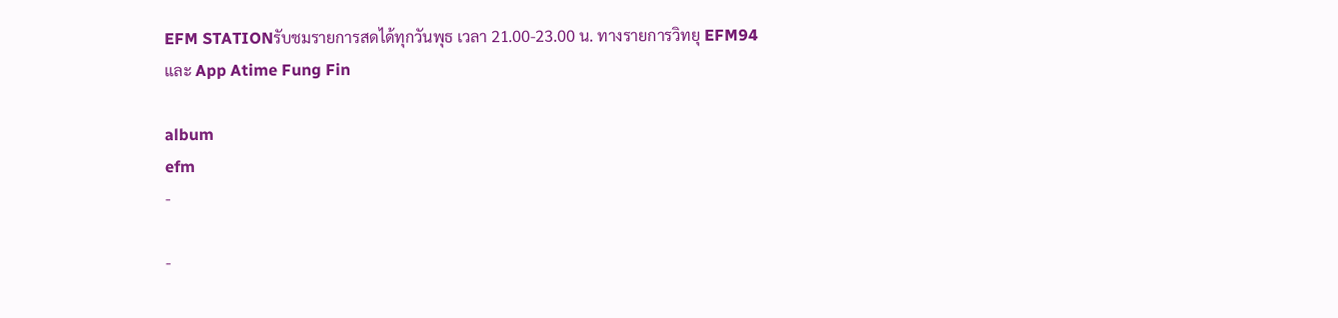EFM STATIONรับชมรายการสดได้ทุกวันพุธ เวลา 21.00-23.00 น. ทางรายการวิทยุ EFM94 และ App Atime Fung Fin

album
efm
-

-